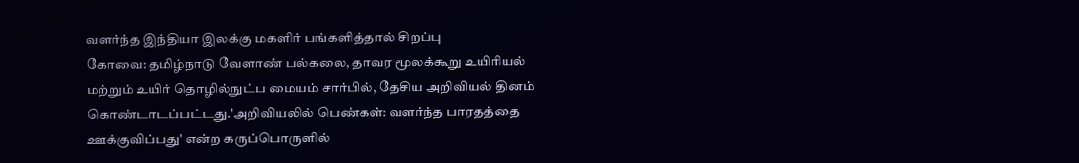வளர்ந்த இந்தியா இலக்கு மகளிர் பங்களித்தால் சிறப்பு
கோவை: தமிழ்நாடு வேளாண் பல்கலை, தாவர மூலக்கூறு உயிரியல் மற்றும் உயிர் தொழில்நுட்ப மையம் சார்பில், தேசிய அறிவியல் தினம் கொண்டாடப்பட்டது.'அறிவியலில் பெண்கள்: வளர்ந்த பாரதத்தை ஊக்குவிப்பது' என்ற கருப்பொருளில்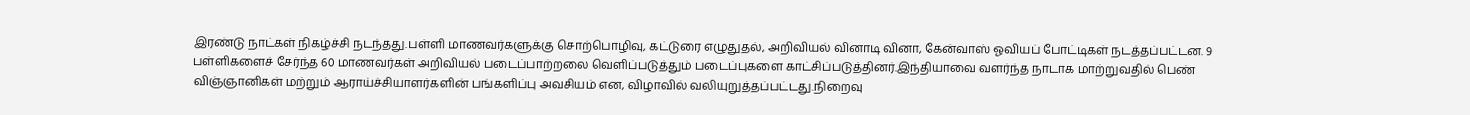இரண்டு நாட்கள் நிகழ்ச்சி நடந்தது.பள்ளி மாணவர்களுக்கு சொற்பொழிவு, கட்டுரை எழுதுதல், அறிவியல் வினாடி வினா, கேன்வாஸ் ஓவியப் போட்டிகள் நடத்தப்பட்டன. 9 பள்ளிகளைச் சேர்ந்த 60 மாணவர்கள் அறிவியல் படைப்பாற்றலை வெளிப்படுத்தும் படைப்புகளை காட்சிப்படுத்தினர்.இந்தியாவை வளர்ந்த நாடாக மாற்றுவதில் பெண் விஞ்ஞானிகள் மற்றும் ஆராய்ச்சியாளர்களின் பங்களிப்பு அவசியம் என, விழாவில் வலியுறுத்தப்பட்டது.நிறைவு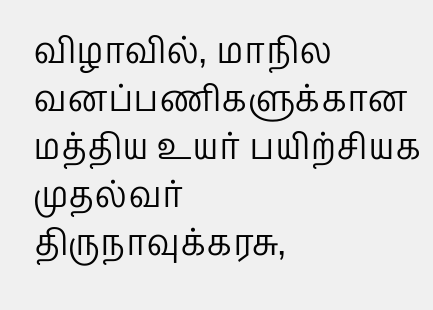விழாவில், மாநில வனப்பணிகளுக்கான மத்திய உயர் பயிற்சியக முதல்வர் திருநாவுக்கரசு,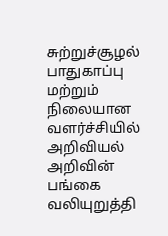சுற்றுச்சூழல் பாதுகாப்பு மற்றும் நிலையான வளர்ச்சியில் அறிவியல் அறிவின் பங்கை வலியுறுத்தி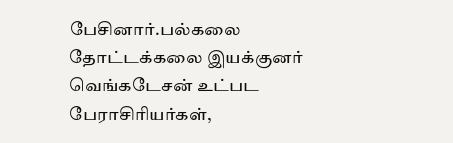பேசினார்.பல்கலை தோட்டக்கலை இயக்குனர் வெங்கடேசன் உட்பட பேராசிரியர்கள்,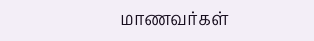மாணவர்கள்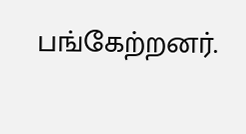பங்கேற்றனர்.